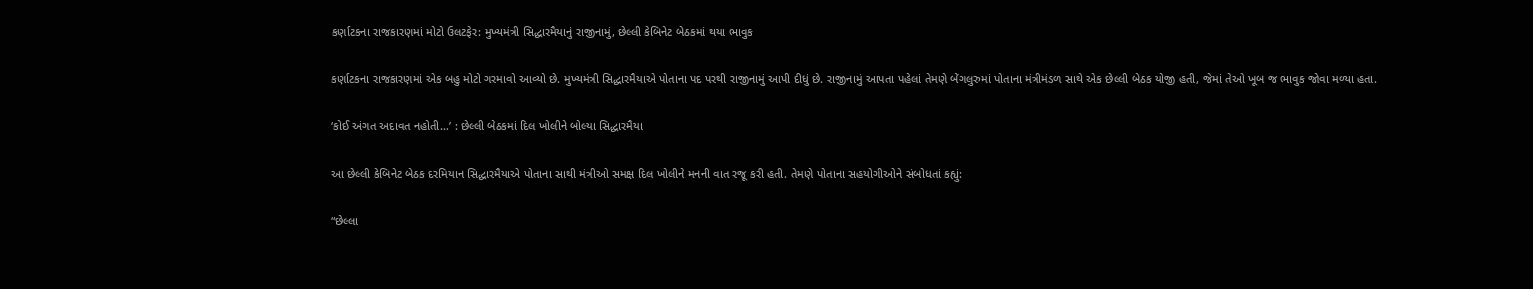કર્ણાટકના રાજકારણમાં મોટો ઉલટફેર: મુખ્યમંત્રી સિદ્ધારમૈયાનું રાજીનામું, છેલ્લી કેબિનેટ બેઠકમાં થયા ભાવુક

કર્ણાટકના રાજકારણમાં એક બહુ મોટો ગરમાવો આવ્યો છે. મુખ્યમંત્રી સિદ્ધારમૈયાએ પોતાના પદ પરથી રાજીનામું આપી દીધું છે. રાજીનામું આપતા પહેલાં તેમણે બેંગલુરુમાં પોતાના મંત્રીમંડળ સાથે એક છેલ્લી બેઠક યોજી હતી, જેમાં તેઓ ખૂબ જ ભાવુક જોવા મળ્યા હતા.

‘કોઈ અંગત અદાવત નહોતી…’ : છેલ્લી બેઠકમાં દિલ ખોલીને બોલ્યા સિદ્ધારમૈયા

આ છેલ્લી કેબિનેટ બેઠક દરમિયાન સિદ્ધારમૈયાએ પોતાના સાથી મંત્રીઓ સમક્ષ દિલ ખોલીને મનની વાત રજૂ કરી હતી. તેમણે પોતાના સહયોગીઓને સંબોધતાં કહ્યું:

“છેલ્લા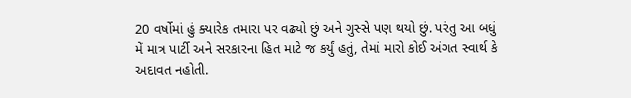20 વર્ષોમાં હું ક્યારેક તમારા પર વઢ્યો છું અને ગુસ્સે પણ થયો છું. પરંતુ આ બધું મેં માત્ર પાર્ટી અને સરકારના હિત માટે જ કર્યું હતું, તેમાં મારો કોઈ અંગત સ્વાર્થ કે અદાવત નહોતી.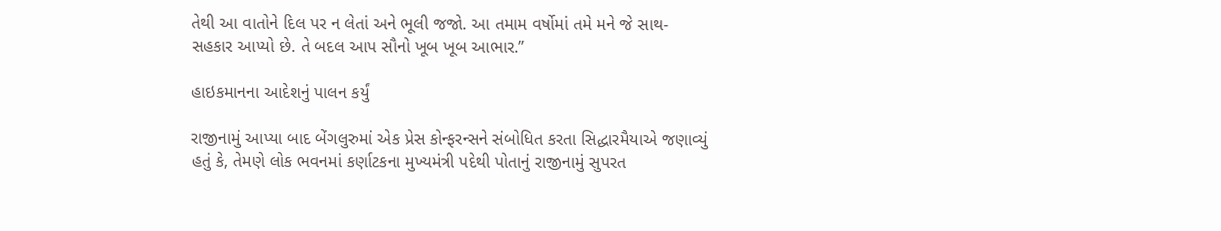તેથી આ વાતોને દિલ પર ન લેતાં અને ભૂલી જજો. આ તમામ વર્ષોમાં તમે મને જે સાથ-સહકાર આપ્યો છે. તે બદલ આપ સૌનો ખૂબ ખૂબ આભાર.”

હાઇકમાનના આદેશનું પાલન કર્યું

રાજીનામું આપ્યા બાદ બેંગલુરુમાં એક પ્રેસ કોન્ફરન્સને સંબોધિત કરતા સિદ્ધારમૈયાએ જણાવ્યું હતું કે, તેમણે લોક ભવનમાં કર્ણાટકના મુખ્યમંત્રી પદેથી પોતાનું રાજીનામું સુપરત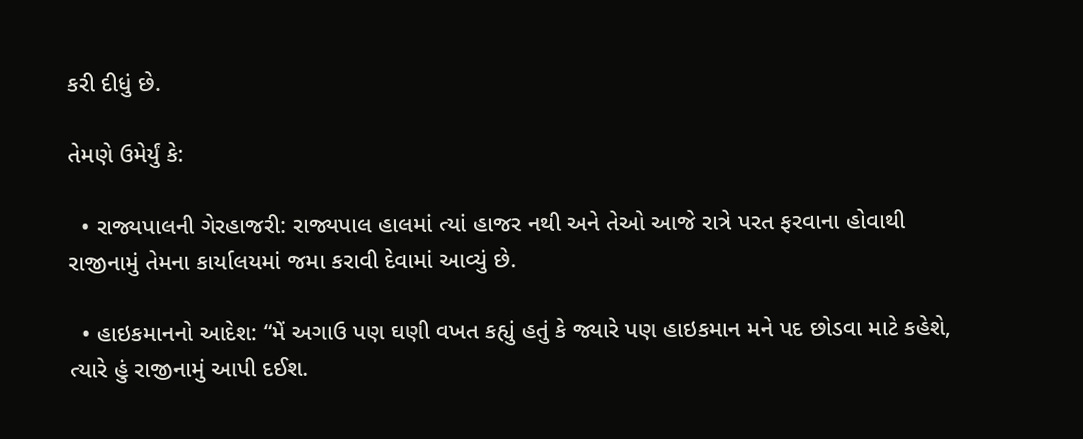કરી દીધું છે.

તેમણે ઉમેર્યું કે:

  • રાજ્યપાલની ગેરહાજરી: રાજ્યપાલ હાલમાં ત્યાં હાજર નથી અને તેઓ આજે રાત્રે પરત ફરવાના હોવાથી રાજીનામું તેમના કાર્યાલયમાં જમા કરાવી દેવામાં આવ્યું છે.

  • હાઇકમાનનો આદેશ: “મેં અગાઉ પણ ઘણી વખત કહ્યું હતું કે જ્યારે પણ હાઇકમાન મને પદ છોડવા માટે કહેશે, ત્યારે હું રાજીનામું આપી દઈશ.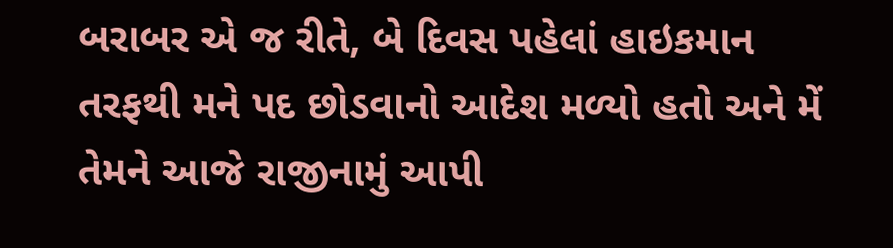બરાબર એ જ રીતે, બે દિવસ પહેલાં હાઇકમાન તરફથી મને પદ છોડવાનો આદેશ મળ્યો હતો અને મેં તેમને આજે રાજીનામું આપી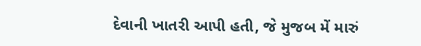દેવાની ખાતરી આપી હતી, જે મુજબ મેં મારું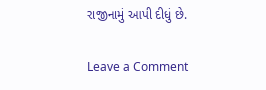રાજીનામું આપી દીધું છે.

Leave a Comment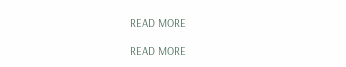READ MORE

READ MORE